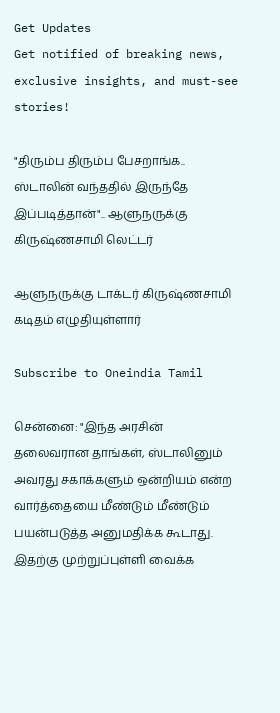Get Updates
Get notified of breaking news, exclusive insights, and must-see stories!

"திரும்ப திரும்ப பேசறாங்க.. ஸ்டாலின் வந்ததில் இருந்தே இப்படித்தான்".. ஆளுநருக்கு கிருஷ்ணசாமி லெட்டர்

ஆளுநருக்கு டாக்டர் கிருஷ்ணசாமி கடிதம் எழுதியுள்ளார்

Subscribe to Oneindia Tamil

சென்னை: "இந்த அரசின் தலைவரான தாங்கள், ஸ்டாலினும் அவரது சகாக்களும் ஒன்றியம் என்ற வார்த்தையை மீண்டும் மீண்டும் பயன்படுத்த அனுமதிக்க கூடாது. இதற்கு முற்றுப்புள்ளி வைக்க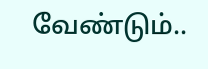வேண்டும்..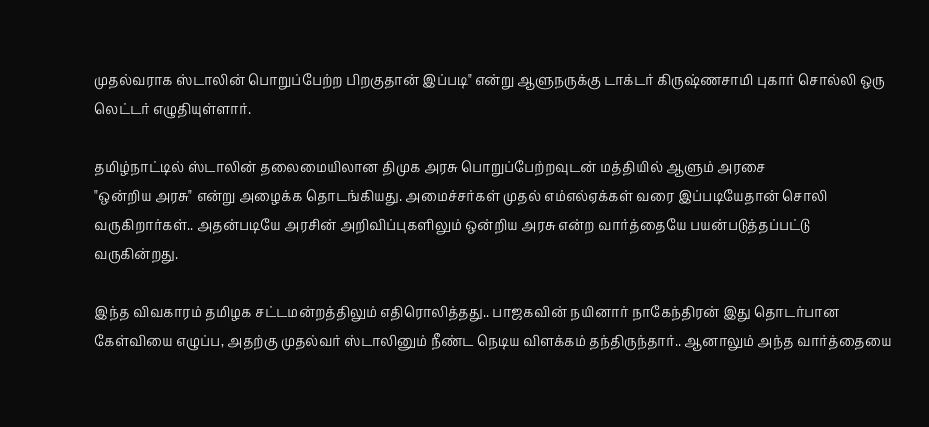முதல்வராக ஸ்டாலின் பொறுப்பேற்ற பிறகுதான் இப்படி" என்று ஆளுநருக்கு டாக்டர் கிருஷ்ணசாமி புகார் சொல்லி ஒரு லெட்டர் எழுதியுள்ளார்.

தமிழ்நாட்டில் ஸ்டாலின் தலைமையிலான திமுக அரசு பொறுப்பேற்றவுடன் மத்தியில் ஆளும் அரசை
"ஒன்றிய அரசு" என்று அழைக்க தொடங்கியது. அமைச்சர்கள் முதல் எம்எல்ஏக்கள் வரை இப்படியேதான் சொலி வருகிறார்கள்.. அதன்படியே அரசின் அறிவிப்புகளிலும் ஒன்றிய அரசு என்ற வார்த்தையே பயன்படுத்தப்பட்டு வருகின்றது.

இந்த விவகாரம் தமிழக சட்டமன்றத்திலும் எதிரொலித்தது.. பாஜகவின் நயினார் நாகேந்திரன் இது தொடர்பான கேள்வியை எழுப்ப, அதற்கு முதல்வர் ஸ்டாலினும் நீண்ட நெடிய விளக்கம் தந்திருந்தார்.. ஆனாலும் அந்த வார்த்தையை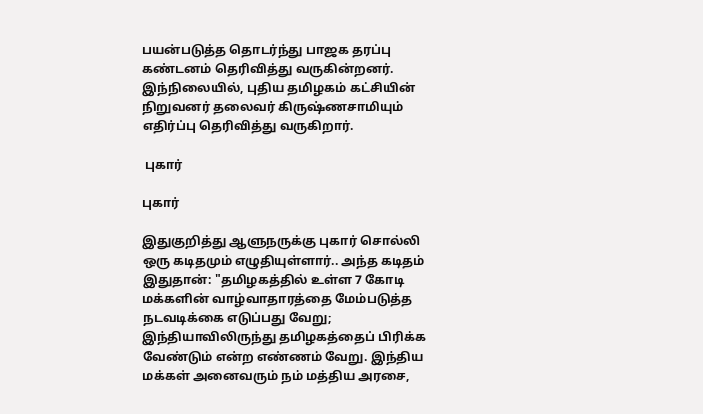பயன்படுத்த தொடர்ந்து பாஜக தரப்பு கண்டனம் தெரிவித்து வருகின்றனர். இந்நிலையில், புதிய தமிழகம் கட்சியின் நிறுவனர் தலைவர் கிருஷ்ணசாமியும் எதிர்ப்பு தெரிவித்து வருகிறார்.

 புகார்

புகார்

இதுகுறித்து ஆளுநருக்கு புகார் சொல்லி ஒரு கடிதமும் எழுதியுள்ளார்.. அந்த கடிதம் இதுதான்: "தமிழகத்தில் உள்ள 7 கோடி மக்களின் வாழ்வாதாரத்தை மேம்படுத்த நடவடிக்கை எடுப்பது வேறு; இந்தியாவிலிருந்து தமிழகத்தைப் பிரிக்க வேண்டும் என்ற எண்ணம் வேறு. இந்திய மக்கள் அனைவரும் நம் மத்திய அரசை,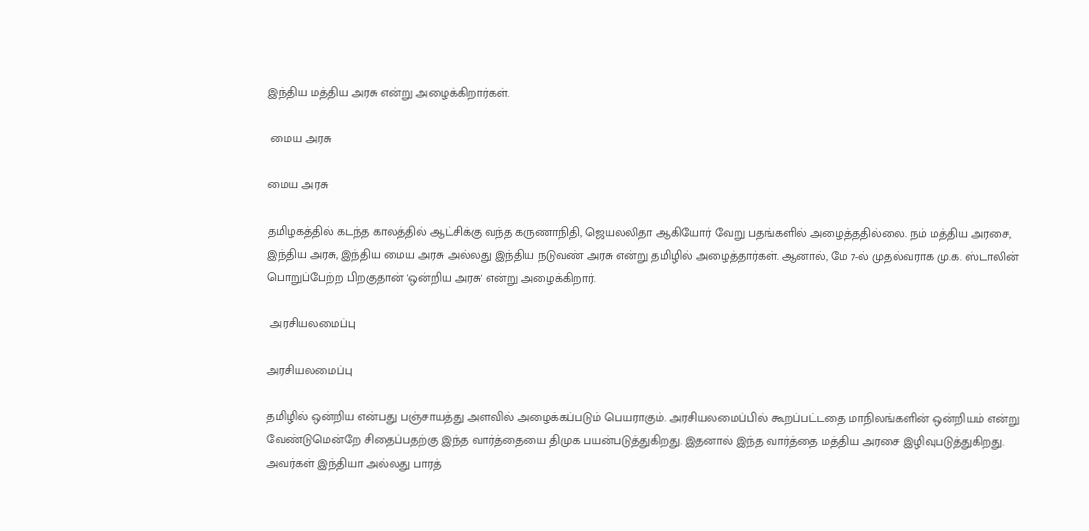இந்திய மத்திய அரசு என்று அழைக்கிறார்கள்.

 மைய அரசு

மைய அரசு

தமிழகத்தில் கடந்த காலத்தில் ஆட்சிக்கு வந்த கருணாநிதி, ஜெயலலிதா ஆகியோர் வேறு பதங்களில் அழைத்ததில்லை. நம் மத்திய அரசை, இந்திய அரசு, இந்திய மைய அரசு அல்லது இந்திய நடுவண் அரசு என்று தமிழில் அழைத்தார்கள். ஆனால், மே 7-ல் முதல்வராக மு.க. ஸ்டாலின் பொறுப்பேற்ற பிறகுதான் 'ஒன்றிய அரசு' என்று அழைக்கிறார்.

 அரசியலமைப்பு

அரசியலமைப்பு

தமிழில் ஒன்றிய என்பது பஞ்சாயத்து அளவில் அழைக்கப்படும் பெயராகும். அரசியலமைப்பில் கூறப்பட்டதை மாநிலங்களின் ஒன்றியம் என்று வேண்டுமென்றே சிதைப்பதற்கு இந்த வார்த்தையை திமுக பயன்படுத்துகிறது. இதனால் இந்த வார்த்தை மத்திய அரசை இழிவுபடுத்துகிறது. அவர்கள் இந்தியா அல்லது பாரத்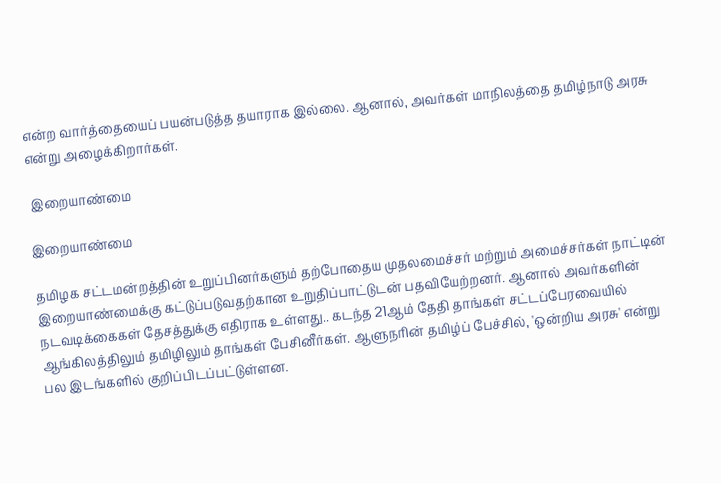என்ற வார்த்தையைப் பயன்படுத்த தயாராக இல்லை. ஆனால், அவர்கள் மாநிலத்தை தமிழ்நாடு அரசு என்று அழைக்கிறார்கள்.

 இறையாண்மை

இறையாண்மை

தமிழக சட்டமன்றத்தின் உறுப்பினர்களும் தற்போதைய முதலமைச்சர் மற்றும் அமைச்சர்கள் நாட்டின் இறையாண்மைக்கு கட்டுப்படுவதற்கான உறுதிப்பாட்டுடன் பதவியேற்றனர். ஆனால் அவர்களின் நடவடிக்கைகள் தேசத்துக்கு எதிராக உள்ளது.. கடந்த 21ஆம் தேதி தாங்கள் சட்டப்பேரவையில் ஆங்கிலத்திலும் தமிழிலும் தாங்கள் பேசினீர்கள். ஆளுநரின் தமிழ்ப் பேச்சில், 'ஒன்றிய அரசு' என்று பல இடங்களில் குறிப்பிடப்பட்டுள்ளன.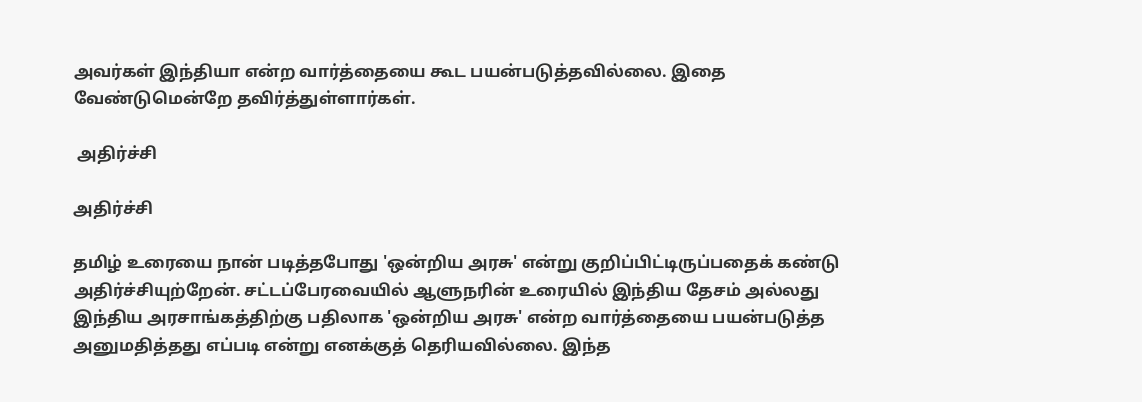அவர்கள் இந்தியா என்ற வார்த்தையை கூட பயன்படுத்தவில்லை. இதை வேண்டுமென்றே தவிர்த்துள்ளார்கள்.

 அதிர்ச்சி

அதிர்ச்சி

தமிழ் உரையை நான் படித்தபோது 'ஒன்றிய அரசு' என்று குறிப்பிட்டிருப்பதைக் கண்டு அதிர்ச்சியுற்றேன். சட்டப்பேரவையில் ஆளுநரின் உரையில் இந்திய தேசம் அல்லது இந்திய அரசாங்கத்திற்கு பதிலாக 'ஒன்றிய அரசு' என்ற வார்த்தையை பயன்படுத்த அனுமதித்தது எப்படி என்று எனக்குத் தெரியவில்லை. இந்த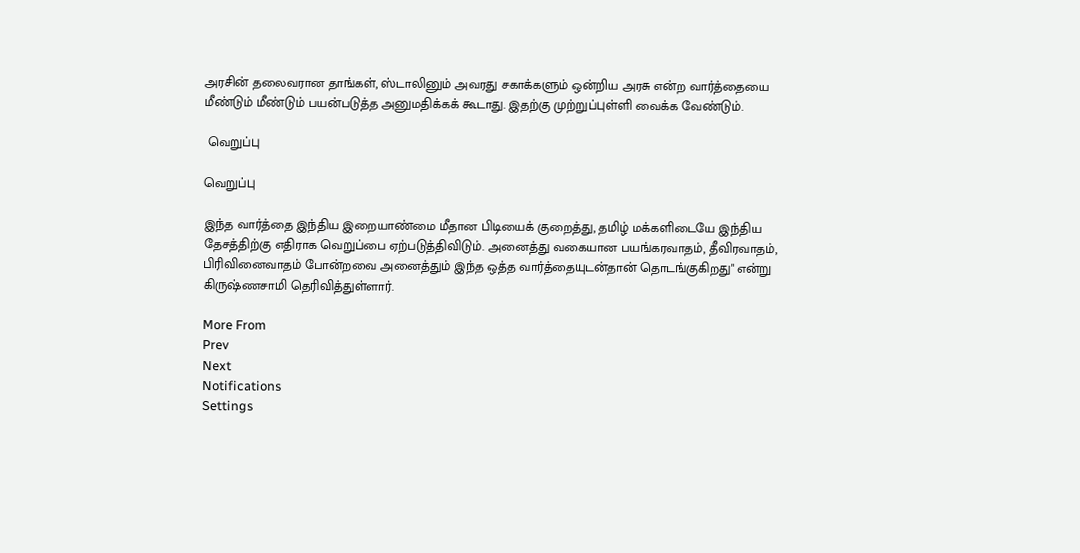அரசின் தலைவரான தாங்கள், ஸ்டாலினும் அவரது சகாக்களும் ஒன்றிய அரசு என்ற வார்த்தையை மீண்டும் மீண்டும் பயன்படுத்த அனுமதிக்கக் கூடாது. இதற்கு முற்றுப்புள்ளி வைக்க வேண்டும்.

 வெறுப்பு

வெறுப்பு

இந்த வார்த்தை இந்திய இறையாண்மை மீதான பிடியைக் குறைத்து, தமிழ் மக்களிடையே இந்திய தேசத்திற்கு எதிராக வெறுப்பை ஏற்படுத்திவிடும். அனைத்து வகையான பயங்கரவாதம், தீவிரவாதம், பிரிவினைவாதம் போன்றவை அனைத்தும் இந்த ஒத்த வார்த்தையுடன்தான் தொடங்குகிறது" என்று கிருஷ்ணசாமி தெரிவித்துள்ளார்.

More From
Prev
Next
Notifications
Settings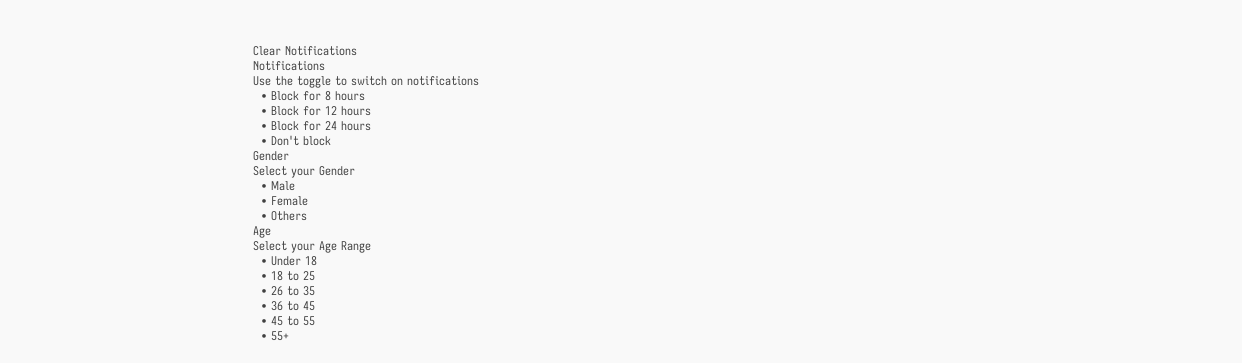Clear Notifications
Notifications
Use the toggle to switch on notifications
  • Block for 8 hours
  • Block for 12 hours
  • Block for 24 hours
  • Don't block
Gender
Select your Gender
  • Male
  • Female
  • Others
Age
Select your Age Range
  • Under 18
  • 18 to 25
  • 26 to 35
  • 36 to 45
  • 45 to 55
  • 55+